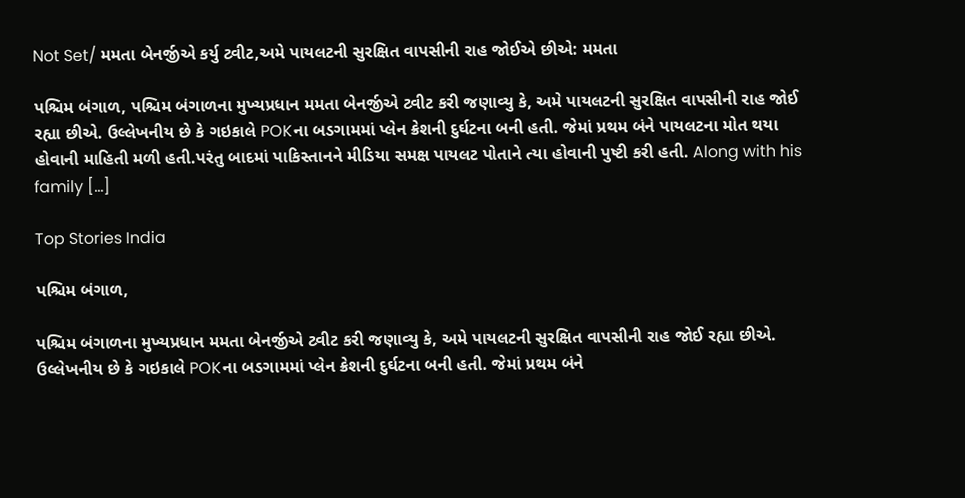Not Set/ મમતા બેનર્જીએ કર્યુ ટ્વીટ,અમે પાયલટની સુરક્ષિત વાપસીની રાહ જોઈએ છીએ: મમતા

પશ્ચિમ બંગાળ, પશ્ચિમ બંગાળના મુખ્યપ્રધાન મમતા બેનર્જીએ ટ્વીટ કરી જણાવ્યુ કે, અમે પાયલટની સુરક્ષિત વાપસીની રાહ જોઈ રહ્યા છીએ. ઉલ્લેખનીય છે કે ગઇકાલે POKના બડગામમાં પ્લેન ક્રેશની દુર્ઘટના બની હતી. જેમાં પ્રથમ બંને પાયલટના મોત થયા હોવાની માહિતી મળી હતી.પરંતુ બાદમાં પાકિસ્તાનને મીડિયા સમક્ષ પાયલટ પોતાને ત્યા હોવાની પુષ્ટી કરી હતી. Along with his family […]

Top Stories India

પશ્ચિમ બંગાળ,

પશ્ચિમ બંગાળના મુખ્યપ્રધાન મમતા બેનર્જીએ ટ્વીટ કરી જણાવ્યુ કે, અમે પાયલટની સુરક્ષિત વાપસીની રાહ જોઈ રહ્યા છીએ. ઉલ્લેખનીય છે કે ગઇકાલે POKના બડગામમાં પ્લેન ક્રેશની દુર્ઘટના બની હતી. જેમાં પ્રથમ બંને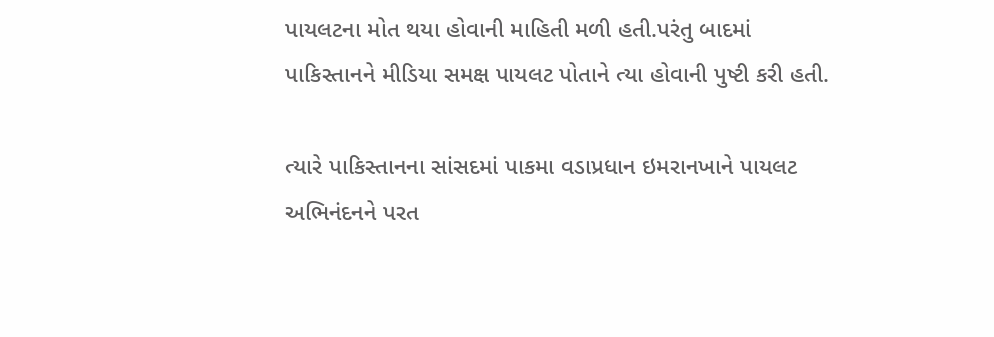પાયલટના મોત થયા હોવાની માહિતી મળી હતી.પરંતુ બાદમાં પાકિસ્તાનને મીડિયા સમક્ષ પાયલટ પોતાને ત્યા હોવાની પુષ્ટી કરી હતી.

ત્યારે પાકિસ્તાનના સાંસદમાં પાકમા વડાપ્રધાન ઇમરાનખાને પાયલટ અભિનંદનને પરત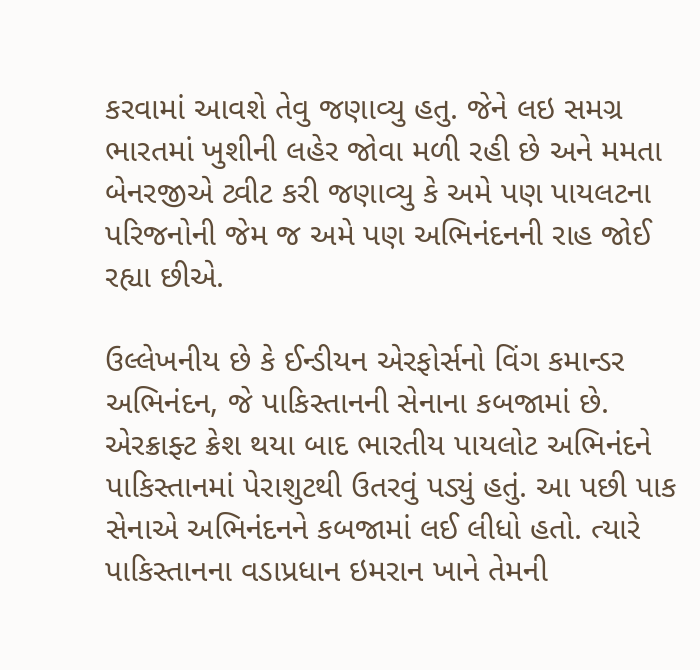કરવામાં આવશે તેવુ જણાવ્યુ હતુ. જેને લઇ સમગ્ર ભારતમાં ખુશીની લહેર જોવા મળી રહી છે અને મમતા બેનરજીએ ટ્વીટ કરી જણાવ્યુ કે અમે પણ પાયલટના પરિજનોની જેમ જ અમે પણ અભિનંદનની રાહ જોઈ રહ્યા છીએ.

ઉલ્લેખનીય છે કે ઈન્ડીયન એરફોર્સનો વિંગ કમાન્ડર અભિનંદન, જે પાકિસ્તાનની સેનાના કબજામાં છે. એરક્રાફ્ટ ક્રેશ થયા બાદ ભારતીય પાયલોટ અભિનંદને પાકિસ્તાનમાં પેરાશુટથી ઉતરવું પડ્યું હતું. આ પછી પાક સેનાએ અભિનંદનને કબજામાં લઈ લીધો હતો. ત્યારે પાકિસ્તાનના વડાપ્રધાન ઇમરાન ખાને તેમની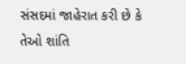સંસદમાં જાહેરાત કરી છે કે તેઓ શાંતિ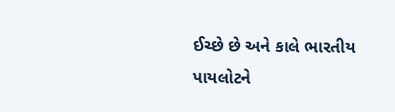ઈચ્છે છે અને કાલે ભારતીય પાયલોટને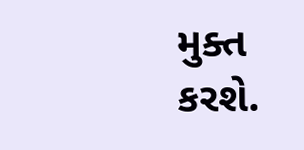મુક્ત કરશે.